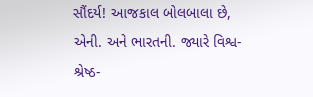સૌંદર્ય! આજકાલ બોલબાલા છે, એની. અને ભારતની. જ્યારે વિશ્વ-શ્રેષ્ઠ-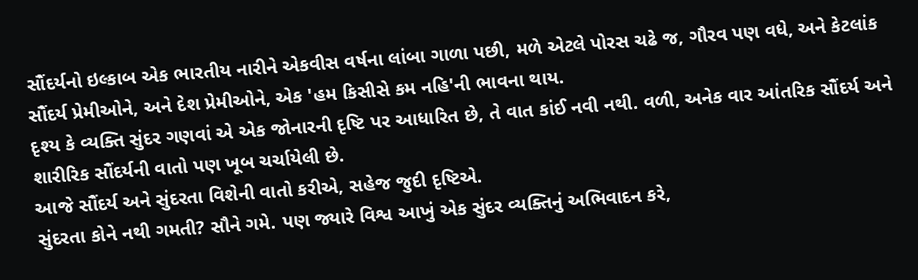સૌંદર્યનો ઇલ્કાબ એક ભારતીય નારીને એકવીસ વર્ષના લાંબા ગાળા પછી, મળે એટલે પોરસ ચઢે જ, ગૌરવ પણ વધે, અને કેટલાંક સૌંદર્ય પ્રેમીઓને, અને દેશ પ્રેમીઓને, એક 'હમ કિસીસે કમ નહિ'ની ભાવના થાય.
દૃશ્ય કે વ્યક્તિ સુંદર ગણવાં એ એક જોનારની દૃષ્ટિ પર આધારિત છે, તે વાત કાંઈ નવી નથી. વળી, અનેક વાર આંતરિક સૌંદર્ય અને શારીરિક સૌંદર્યની વાતો પણ ખૂબ ચર્ચાયેલી છે.
આજે સૌંદર્ય અને સુંદરતા વિશેની વાતો કરીએ, સહેજ જુદી દૃષ્ટિએ.
સુંદરતા કોને નથી ગમતી? સૌને ગમે. પણ જ્યારે વિશ્વ આખું એક સુંદર વ્યક્તિનું અભિવાદન કરે,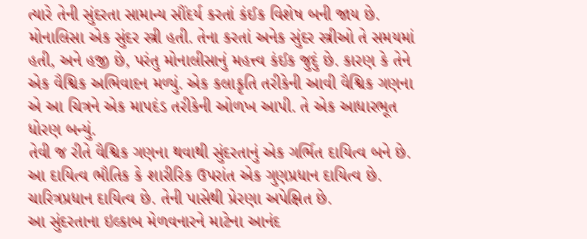ત્યારે તેની સુંદરતા સામાન્ય સૌંદર્ય કરતાં કંઈક વિશેષ બની જાય છે. મોનાલિસા એક સુંદર સ્ત્રી હતી. તેના કરતાં અનેક સુંદર સ્ત્રીઓ તે સમયમાં હતી, અને હજી છે, પરંતુ મોનાલીસાનું મહત્ત્વ કંઈક જુદું છે. કારણ કે તેને એક વૈશ્વિક અભિવાદન મળ્યું. એક કલાકૃતિ તરીકેની આવી વૈશ્વિક ગણના એ આ ચિત્રને એક માપદંડ તરીકેની ઓળખ આપી. તે એક આધારભૂત ધોરણ બન્યું.
તેવી જ રીતે વૈશ્વિક ગણના થવાથી સુંદરતાનું એક ગર્ભિત દાયિત્વ બને છે. આ દાયિત્વ ભૌતિક કે શારીરિક ઉપરાંત એક ગુણપ્રધાન દાયિત્વ છે. ચારિત્રપ્રધાન દાયિત્વ છે. તેની પાસેથી પ્રેરણા અપેક્ષિત છે.
આ સુંદરતાના ઇલ્કાબ મેળવનારને માટેના આનંદ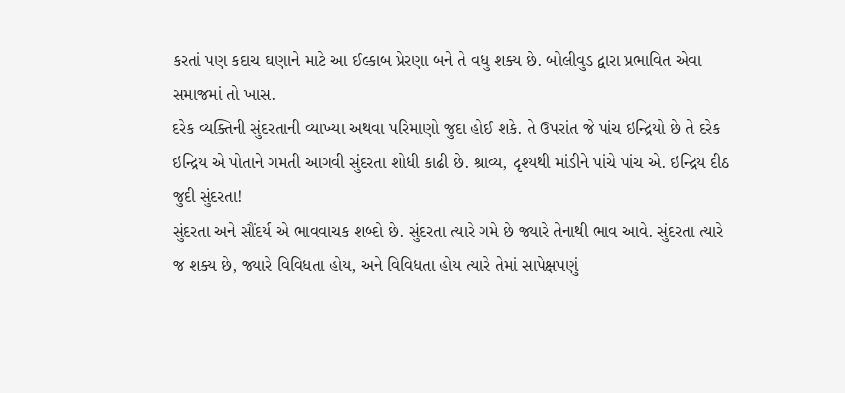કરતાં પણ કદાચ ઘણાને માટે આ ઈલ્કાબ પ્રેરણા બને તે વધુ શક્ય છે. બોલીવુડ દ્વારા પ્રભાવિત એવા સમાજમાં તો ખાસ.
દરેક વ્યક્તિની સુંદરતાની વ્યાખ્યા અથવા પરિમાણો જુદા હોઈ શકે. તે ઉપરાંત જે પાંચ ઇન્દ્રિયો છે તે દરેક ઇન્દ્રિય એ પોતાને ગમતી આગવી સુંદરતા શોધી કાઢી છે. શ્રાવ્ય, દૃશ્યથી માંડીને પાંચે પાંચ એ. ઇન્દ્રિય દીઠ જુદી સુંદરતા!
સુંદરતા અને સૌંદર્ય એ ભાવવાચક શબ્દો છે. સુંદરતા ત્યારે ગમે છે જ્યારે તેનાથી ભાવ આવે. સુંદરતા ત્યારે જ શક્ય છે, જ્યારે વિવિધતા હોય, અને વિવિધતા હોય ત્યારે તેમાં સાપેક્ષપણું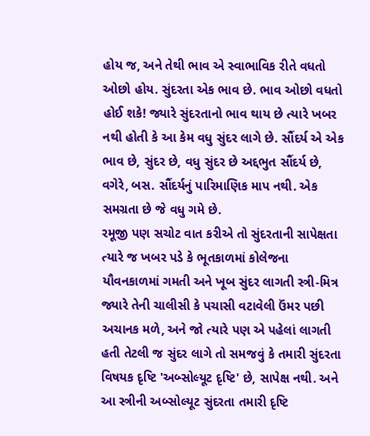હોય જ, અને તેથી ભાવ એ સ્વાભાવિક રીતે વધતો ઓછો હોય. સુંદરતા એક ભાવ છે. ભાવ ઓછો વધતો હોઈ શકે! જ્યારે સુંદરતાનો ભાવ થાય છે ત્યારે ખબર નથી હોતી કે આ કેમ વધુ સુંદર લાગે છે. સૌંદર્ય એ એક ભાવ છે, સુંદર છે, વધુ સુંદર છે અદ્દભુત સૌંદર્ય છે, વગેરે, બસ. સૌંદર્યનું પારિમાણિક માપ નથી. એક સમગ્રતા છે જે વધુ ગમે છે.
રમૂજી પણ સચોટ વાત કરીએ તો સુંદરતાની સાપેક્ષતા ત્યારે જ ખબર પડે કે ભૂતકાળમાં કોલેજના યૌવનકાળમાં ગમતી અને ખૂબ સુંદર લાગતી સ્ત્રી-મિત્ર જ્યારે તેની ચાલીસી કે પચાસી વટાવેલી ઉંમર પછી અચાનક મળે, અને જો ત્યારે પણ એ પહેલાં લાગતી હતી તેટલી જ સુંદર લાગે તો સમજવું કે તમારી સુંદરતા વિષયક દૃષ્ટિ 'અબ્સોલ્યૂટ દૃષ્ટિ' છે, સાપેક્ષ નથી. અને આ સ્ત્રીની અબ્સોલ્યૂટ સુંદરતા તમારી દૃષ્ટિ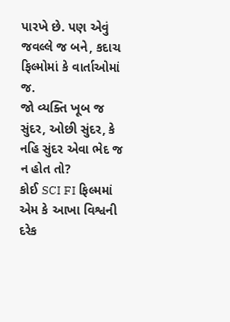પારખે છે. પણ એવું જવલ્લે જ બને, કદાચ ફિલ્મોમાં કે વાર્તાઓમાં જ.
જો વ્યક્તિ ખૂબ જ સુંદર, ઓછી સુંદર, કે નહિ સુંદર એવા ભેદ જ ન હોત તો?
કોઈ SCI FI ફિલ્મમાં એમ કે આખા વિશ્વની દરેક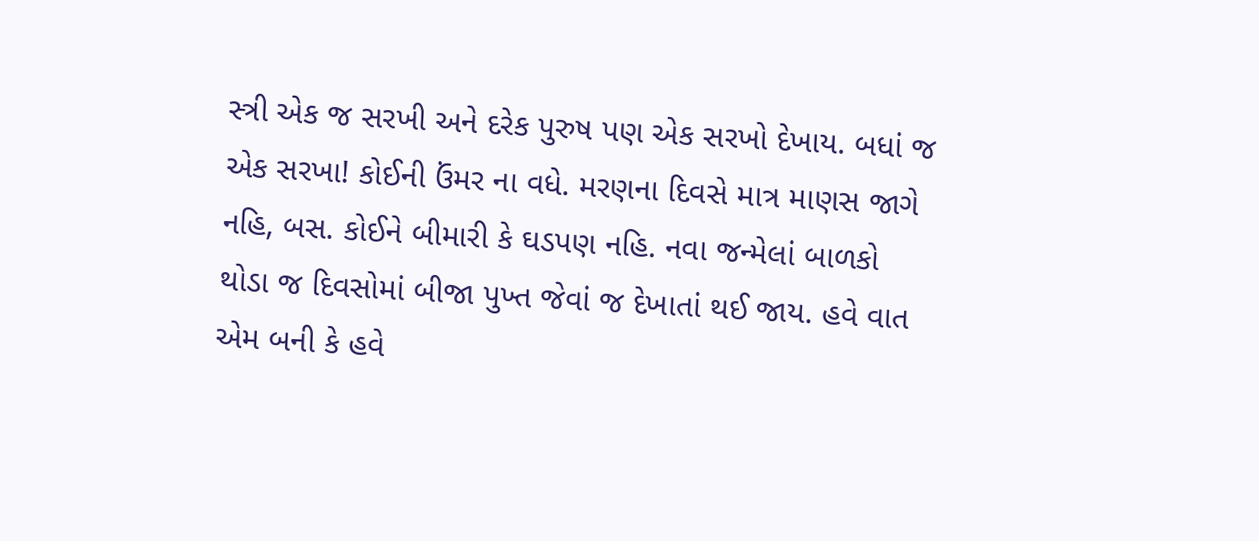સ્ત્રી એક જ સરખી અને દરેક પુરુષ પણ એક સરખો દેખાય. બધાં જ એક સરખા! કોઈની ઉંમર ના વધે. મરણના દિવસે માત્ર માણસ જાગે નહિ, બસ. કોઈને બીમારી કે ઘડપણ નહિ. નવા જન્મેલાં બાળકો થોડા જ દિવસોમાં બીજા પુખ્ત જેવાં જ દેખાતાં થઈ જાય. હવે વાત એમ બની કે હવે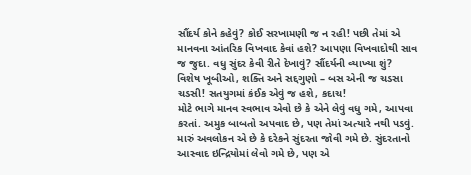સૌંદર્ય કોને કહેવું? કોઈ સરખામણી જ ન રહી! પછી તેમાં એ માનવના આંતરિક વિખવાદ કેવાં હશે? આપણા વિખવાદોથી સાવ જ જુદા. વધુ સુંદર કેવી રીતે દેખાવું? સૌંદર્યની વ્યાખ્યા શું?
વિશેષ ખૂબીઓ, શક્તિ અને સદ્દગુણો – બસ એની જ ચડસા ચડસી! સતયુગમાં કંઈક એવું જ હશે, કદાચ!
મોટે ભાગે માનવ સ્વભાવ એવો છે કે એને લેવું વધુ ગમે, આપવા કરતાં. અમુક બાબતો અપવાદ છે, પણ તેમાં અત્યારે નથી પડવું. મારું અવલોકન એ છે કે દરેકને સુંદરતા જોવી ગમે છે. સુંદરતાનો આસ્વાદ ઇન્દ્રિયોમાં લેવો ગમે છે, પણ એ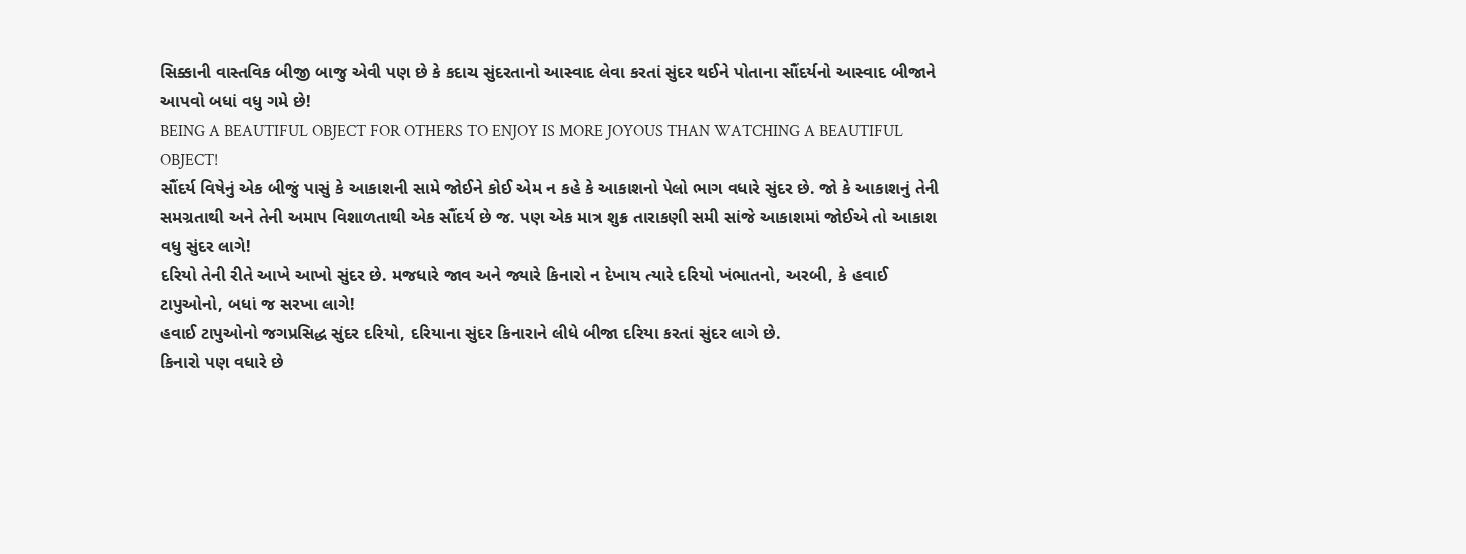સિક્કાની વાસ્તવિક બીજી બાજુ એવી પણ છે કે કદાચ સુંદરતાનો આસ્વાદ લેવા કરતાં સુંદર થઈને પોતાના સૌંદર્યનો આસ્વાદ બીજાને આપવો બધાં વધુ ગમે છે!
BEING A BEAUTIFUL OBJECT FOR OTHERS TO ENJOY IS MORE JOYOUS THAN WATCHING A BEAUTIFUL OBJECT!
સૌંદર્ય વિષેનું એક બીજું પાસું કે આકાશની સામે જોઈને કોઈ એમ ન કહે કે આકાશનો પેલો ભાગ વધારે સુંદર છે. જો કે આકાશનું તેની સમગ્રતાથી અને તેની અમાપ વિશાળતાથી એક સૌંદર્ય છે જ. પણ એક માત્ર શુક્ર તારાકણી સમી સાંજે આકાશમાં જોઈએ તો આકાશ વધુ સુંદર લાગે!
દરિયો તેની રીતે આખે આખો સુંદર છે. મજધારે જાવ અને જ્યારે કિનારો ન દેખાય ત્યારે દરિયો ખંભાતનો, અરબી, કે હવાઈ ટાપુઓનો, બધાં જ સરખા લાગે!
હવાઈ ટાપુઓનો જગપ્રસિદ્ધ સુંદર દરિયો, દરિયાના સુંદર કિનારાને લીધે બીજા દરિયા કરતાં સુંદર લાગે છે.
કિનારો પણ વધારે છે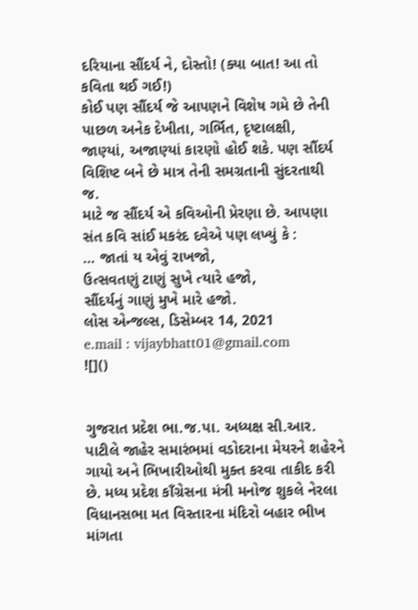દરિયાના સૌંદર્ય ને, દોસ્તો! (ક્યા બાત! આ તો કવિતા થઈ ગઈ!)
કોઈ પણ સૌંદર્ય જે આપણને વિશેષ ગમે છે તેની પાછળ અનેક દેખીતા, ગર્ભિત, દૃષ્ટાલક્ષી, જાણ્યાં, અજાણ્યાં કારણો હોઈ શકે. પણ સૌંદર્ય વિશિષ્ટ બને છે માત્ર તેની સમગ્રતાની સુંદરતાથી જ.
માટે જ સૌંદર્ય એ કવિઓની પ્રેરણા છે. આપણા સંત કવિ સાંઈ મકરંદ દવેએ પણ લખ્યું કે :
… જાતાં ય એવું રાખજો,
ઉત્સવતણું ટાણું સુખે ત્યારે હજો,
સૌંદર્યનું ગાણું મુખે મારે હજો.
લોસ એન્જલ્સ, ડિસેમ્બર 14, 2021
e.mail : vijaybhatt01@gmail.com
![]()


ગુજરાત પ્રદેશ ભા.જ.પા. અધ્યક્ષ સી.આર. પાટીલે જાહેર સમારંભમાં વડોદરાના મેયરને શહેરને ગાયો અને ભિખારીઓથી મુક્ત કરવા તાકીદ કરી છે. મધ્ય પ્રદેશ કાઁગ્રેસના મંત્રી મનોજ શુકલે નેરલા વિધાનસભા મત વિસ્તારના મંદિરો બહાર ભીખ માંગતા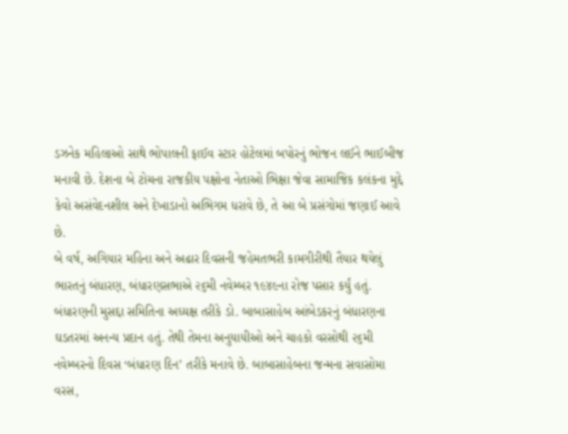ડઝનેક મહિલાઓ સાથે ભોપાલની ફાઈવ સ્ટાર હોટેલમાં બપોરનું ભોજન લઈને ભાઈબીજ મનાવી છે. દેશના બે ટોચના રાજકીય પક્ષોના નેતાઓ ભિક્ષા જેવા સામાજિક કલંકના મુદ્દે કેવો અસંવેદનશીલ અને દેખાડાનો અભિગમ ધરાવે છે, તે આ બે પ્રસંગોમાં જણાઈ આવે છે.
બે વર્ષ, અગિયાર મહિના અને અઢાર દિવસની જહેમતભરી કામગીરીથી તૈયાર થયેલું ભારતનું બંધારણ, બંધારણસભાએ ૨૬મી નવેમ્બર ૧૯૪૯ના રોજ પસાર કર્યું હતું. બંધારણની મુસદ્દા સમિતિના અધ્યક્ષ તરીકે ડો. બાબાસાહેબ આંબેડકરનું બંધારણના ઘડતરમાં અનન્ય પ્રદાન હતું. તેથી તેમના અનુયાયીઓ અને ચાહકો વરસોથી ૨૬મી નવેમ્બરનો દિવસ ‘બંધારણ દિન’ તરીકે મનાવે છે. બાબાસાહેબના જન્મના સવાસોમા વરસ,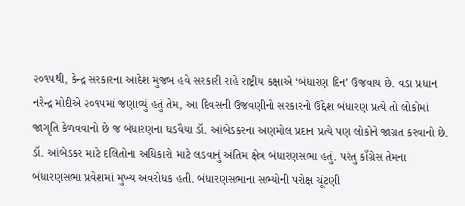૨૦૧૫થી, કેન્દ્ર સરકારના આદેશ મુજબ હવે સરકારી રાહે રાષ્ટ્રીય કક્ષાએ ‘બંધારણ દિન’ ઉજવાય છે. વડા પ્રધાન નરેન્દ્ર મોદીએ ૨૦૧૫માં જણાવ્યું હતું તેમ, આ દિવસની ઉજવણીનો સરકારનો ઉદ્દેશ બંધારણ પ્રત્યે તો લોકોમાં જાગૃતિ કેળવવાનો છે જ બંધારણના ઘડવૈયા ડૉ. આંબેડકરના અણમોલ પ્રદાન પ્રત્યે પણ લોકોને જાગ્રત કરવાનો છે.
ડૉ. આંબેડકર માટે દલિતોના અધિકારો માટે લડવાનું અંતિમ ક્ષેત્ર બંધારણસભા હતું. પરંતુ કાઁગ્રેસ તેમના બંધારણસભા પ્રવેશમાં મુખ્ય અવરોધક હતી. બંધારણસભાના સભ્યોની પરોક્ષ ચૂંટણી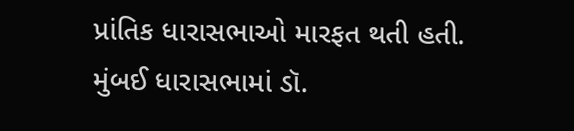પ્રાંતિક ધારાસભાઓ મારફત થતી હતી. મુંબઈ ધારાસભામાં ડૉ.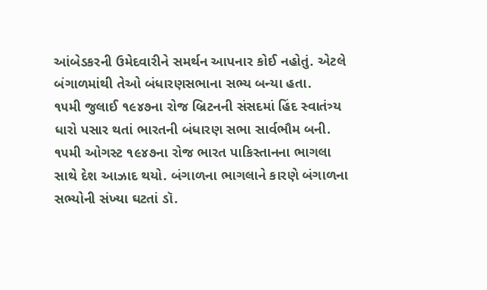આંબેડકરની ઉમેદવારીને સમર્થન આપનાર કોઈ નહોતું. એટલે બંગાળમાંથી તેઓ બંધારણસભાના સભ્ય બન્યા હતા.
૧૫મી જુલાઈ ૧૯૪૭ના રોજ બ્રિટનની સંસદમાં હિંદ સ્વાતંત્ર્ય ધારો પસાર થતાં ભારતની બંધારણ સભા સાર્વભૌમ બની. ૧૫મી ઓગસ્ટ ૧૯૪૭ના રોજ ભારત પાકિસ્તાનના ભાગલા સાથે દેશ આઝાદ થયો. બંગાળના ભાગલાને કારણે બંગાળના સભ્યોની સંખ્યા ઘટતાં ડૉ.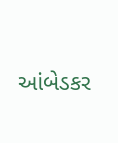આંબેડકર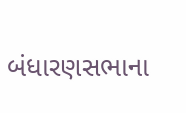બંધારણસભાના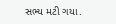સભ્ય મટી ગયા.